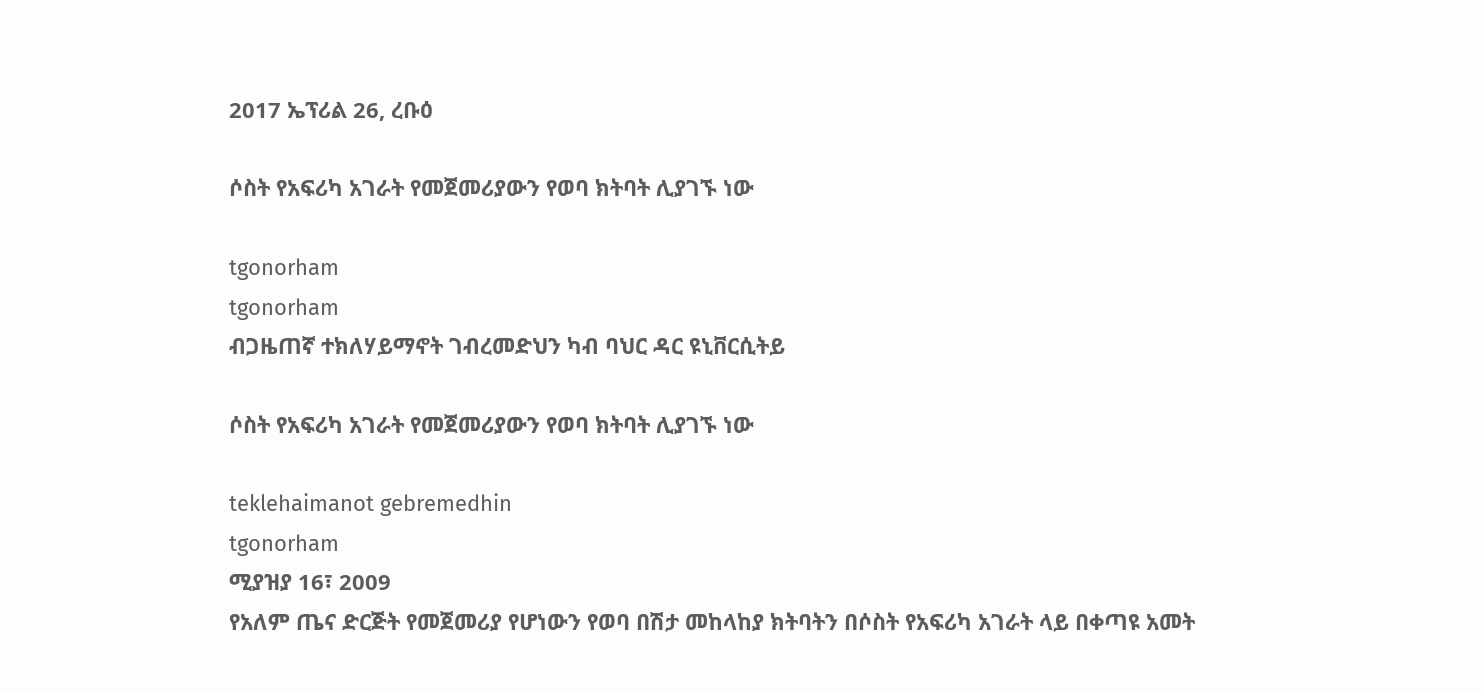2017 ኤፕሪል 26, ረቡዕ

ሶስት የአፍሪካ አገራት የመጀመሪያውን የወባ ክትባት ሊያገኙ ነው

tgonorham
tgonorham
ብጋዜጠኛ ተክለሃይማኖት ገብረመድህን ካብ ባህር ዳር ዩኒቨርሲትይ

ሶስት የአፍሪካ አገራት የመጀመሪያውን የወባ ክትባት ሊያገኙ ነው

teklehaimanot gebremedhin
tgonorham
ሚያዝያ 16፣ 2009
የአለም ጤና ድርጅት የመጀመሪያ የሆነውን የወባ በሽታ መከላከያ ክትባትን በሶስት የአፍሪካ አገራት ላይ በቀጣዩ አመት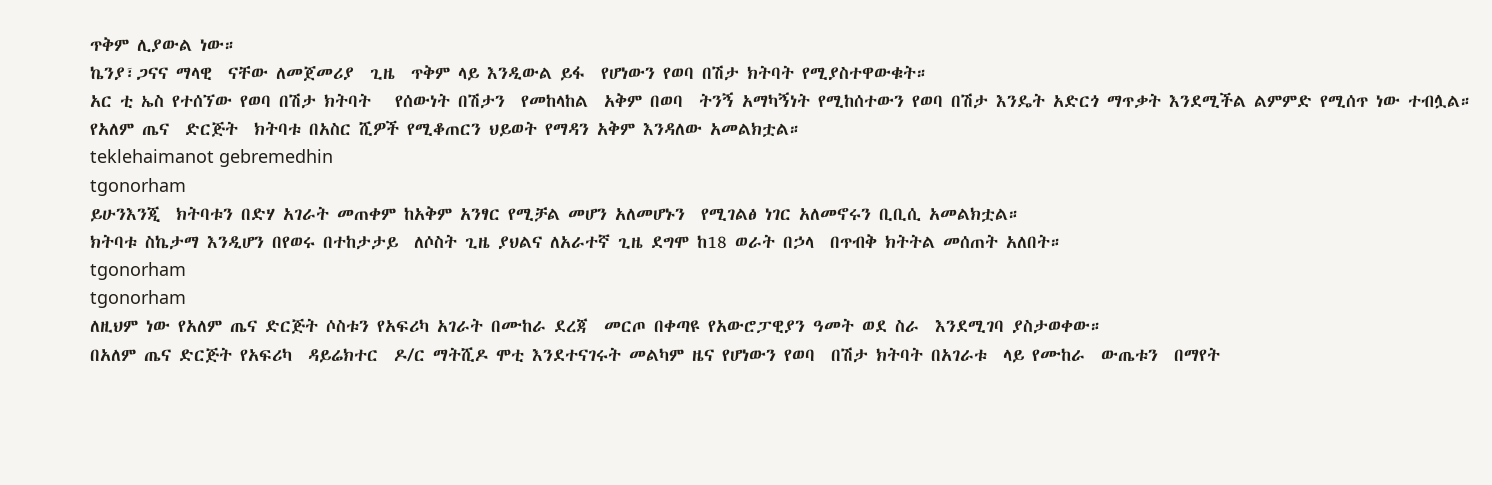ጥቅም ሊያውል ነው።
ኬንያ፣ጋናና ማላዊ  ናቸው ለመጀመሪያ  ጊዜ  ጥቅም ላይ እንዲውል ይፋ  የሆነውን የወባ በሽታ ክትባት የሚያስተዋውቁት።
አር ቲ ኤስ የተሰኘው የወባ በሽታ ክትባት   የሰውነት በሽታን  የመከላከል  አቅም በወባ  ትንኝ አማካኝነት የሚከሰተውን የወባ በሽታ እንዴት አድርጎ ማጥቃት እንደሚችል ልምምድ የሚሰጥ ነው ተብሏል።
የአለም ጤና  ድርጅት  ክትባቱ በአስር ሺዎች የሚቆጠርን ህይወት የማዳን አቅም እንዳለው አመልክቷል።
teklehaimanot gebremedhin
tgonorham
ይሁንእንጂ  ክትባቱን በድሃ አገራት መጠቀም ከአቅም አንፃር የሚቻል መሆን አለመሆኑን  የሚገልፅ ነገር አለመኖሩን ቢቢሲ አመልክቷል።
ክትባቱ ስኬታማ እንዲሆን በየወሩ በተከታታይ  ለሶስት ጊዜ ያህልና ለአራተኛ ጊዜ ደግሞ ከ18 ወራት በኃላ  በጥብቅ ክትትል መሰጠት አለበት።
tgonorham
tgonorham
ለዚህም ነው የአለም ጤና ድርጅት ሶስቱን የአፍሪካ አገራት በሙከራ ደረጃ  መርጦ በቀጣዩ የአውሮፓዊያን ዓመት ወደ ስራ  እንደሚገባ ያስታወቀው።
በአለም ጤና ድርጅት የአፍሪካ  ዳይሬክተር  ዶ/ር ማትሺዶ ሞቲ እንደተናገሩት መልካም ዜና የሆነውን የወባ  በሽታ ክትባት በአገራቱ  ላይ የሙከራ  ውጤቱን  በማየት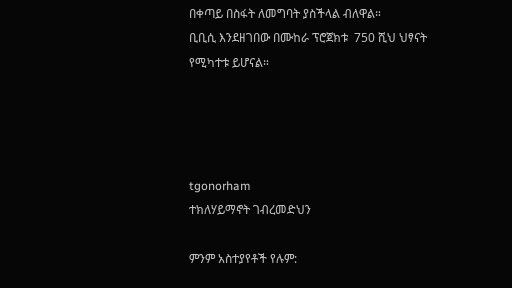በቀጣይ በስፋት ለመግባት ያስችላል ብለዋል።
ቢቢሲ እንደዘገበው በሙከራ ፕሮጀክቱ  750 ሺህ ህፃናት የሚካተቱ ይሆናል።




tgonorham
ተክለሃይማኖት ገብረመድህን

ምንም አስተያየቶች የሉም: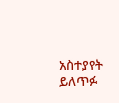አስተያየት ይለጥፉ